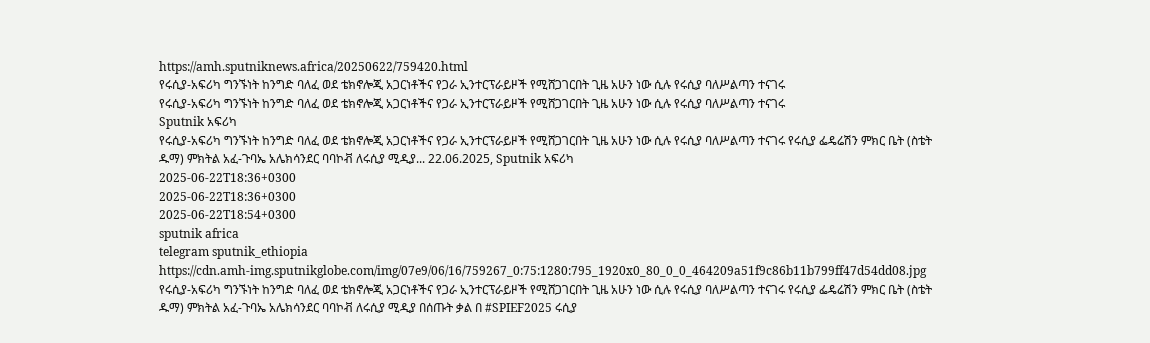https://amh.sputniknews.africa/20250622/759420.html
የሩሲያ-አፍሪካ ግንኙነት ከንግድ ባለፈ ወደ ቴክኖሎጂ አጋርነቶችና የጋራ ኢንተርፕራይዞች የሚሸጋገርበት ጊዜ አሁን ነው ሲሉ የሩሲያ ባለሥልጣን ተናገሩ
የሩሲያ-አፍሪካ ግንኙነት ከንግድ ባለፈ ወደ ቴክኖሎጂ አጋርነቶችና የጋራ ኢንተርፕራይዞች የሚሸጋገርበት ጊዜ አሁን ነው ሲሉ የሩሲያ ባለሥልጣን ተናገሩ
Sputnik አፍሪካ
የሩሲያ-አፍሪካ ግንኙነት ከንግድ ባለፈ ወደ ቴክኖሎጂ አጋርነቶችና የጋራ ኢንተርፕራይዞች የሚሸጋገርበት ጊዜ አሁን ነው ሲሉ የሩሲያ ባለሥልጣን ተናገሩ የሩሲያ ፌዴሬሽን ምክር ቤት (ስቴት ዱማ) ምክትል አፈ-ጉባኤ አሌክሳንደር ባባኮቭ ለሩሲያ ሚዲያ... 22.06.2025, Sputnik አፍሪካ
2025-06-22T18:36+0300
2025-06-22T18:36+0300
2025-06-22T18:54+0300
sputnik africa
telegram sputnik_ethiopia
https://cdn.amh-img.sputnikglobe.com/img/07e9/06/16/759267_0:75:1280:795_1920x0_80_0_0_464209a51f9c86b11b799ff47d54dd08.jpg
የሩሲያ-አፍሪካ ግንኙነት ከንግድ ባለፈ ወደ ቴክኖሎጂ አጋርነቶችና የጋራ ኢንተርፕራይዞች የሚሸጋገርበት ጊዜ አሁን ነው ሲሉ የሩሲያ ባለሥልጣን ተናገሩ የሩሲያ ፌዴሬሽን ምክር ቤት (ስቴት ዱማ) ምክትል አፈ-ጉባኤ አሌክሳንደር ባባኮቭ ለሩሲያ ሚዲያ በሰጡት ቃል በ #SPIEF2025 ሩሲያ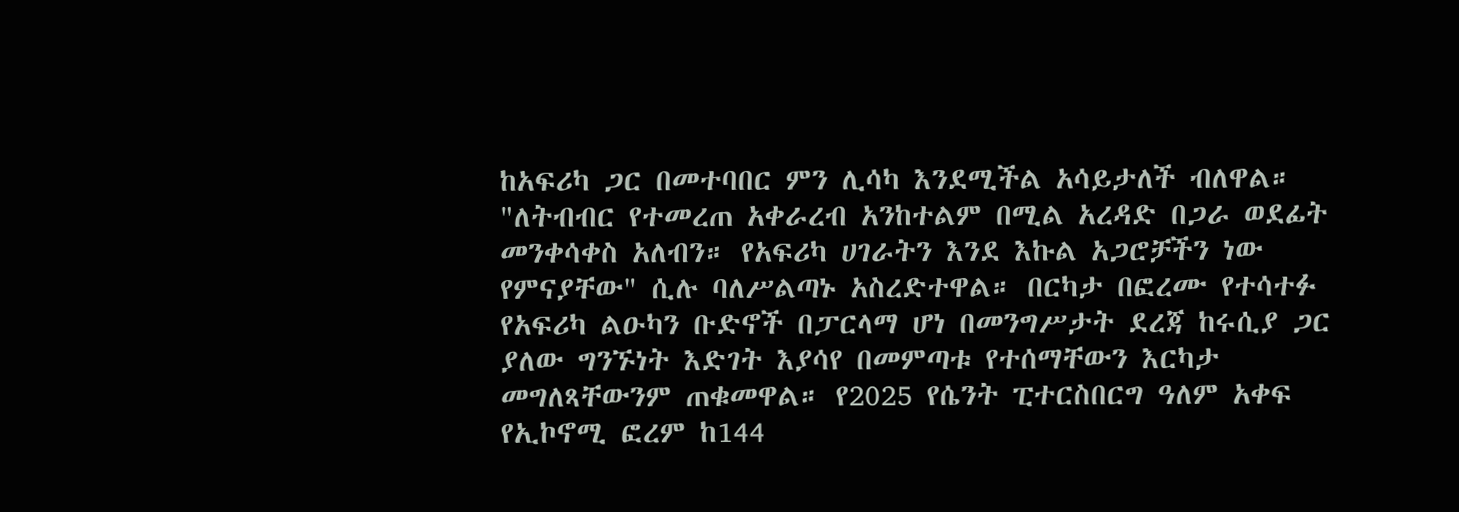ከአፍሪካ ጋር በመተባበር ምን ሊሳካ እንደሚችል አሳይታለች ብለዋል። "ለትብብር የተመረጠ አቀራረብ አንከተልም በሚል አረዳድ በጋራ ወደፊት መንቀሳቀስ አለብን። የአፍሪካ ሀገራትን እንደ እኩል አጋሮቻችን ነው የምናያቸው" ሲሉ ባለሥልጣኑ አስረድተዋል። በርካታ በፎረሙ የተሳተፉ የአፍሪካ ልዑካን ቡድኖች በፓርላማ ሆነ በመንግሥታት ደረጃ ከሩሲያ ጋር ያለው ግንኙነት እድገት እያሳየ በመምጣቱ የተሰማቸውን እርካታ መግለጻቸውንም ጠቁመዋል። የ2025 የሴንት ፒተርስበርግ ዓለም አቀፍ የኢኮኖሚ ፎረም ከ144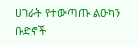ሀገራት የተውጣጡ ልዑካን ቡድኖች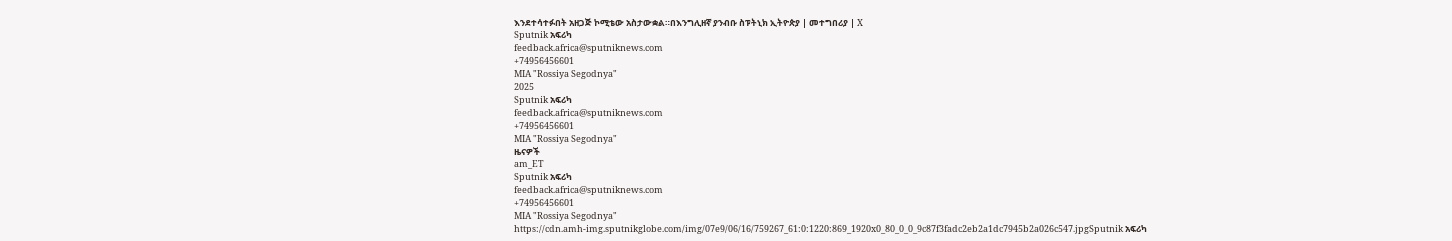እንደተሳተፉበት አዘጋጅ ኮሚቴው አስታውቋል።በእንግሊዘኛ ያንብቡ ስፑትኒክ ኢትዮጵያ | መተግበሪያ | X
Sputnik አፍሪካ
feedback.africa@sputniknews.com
+74956456601
MIA "Rossiya Segodnya"
2025
Sputnik አፍሪካ
feedback.africa@sputniknews.com
+74956456601
MIA "Rossiya Segodnya"
ዜናዎች
am_ET
Sputnik አፍሪካ
feedback.africa@sputniknews.com
+74956456601
MIA "Rossiya Segodnya"
https://cdn.amh-img.sputnikglobe.com/img/07e9/06/16/759267_61:0:1220:869_1920x0_80_0_0_9c87f3fadc2eb2a1dc7945b2a026c547.jpgSputnik አፍሪካ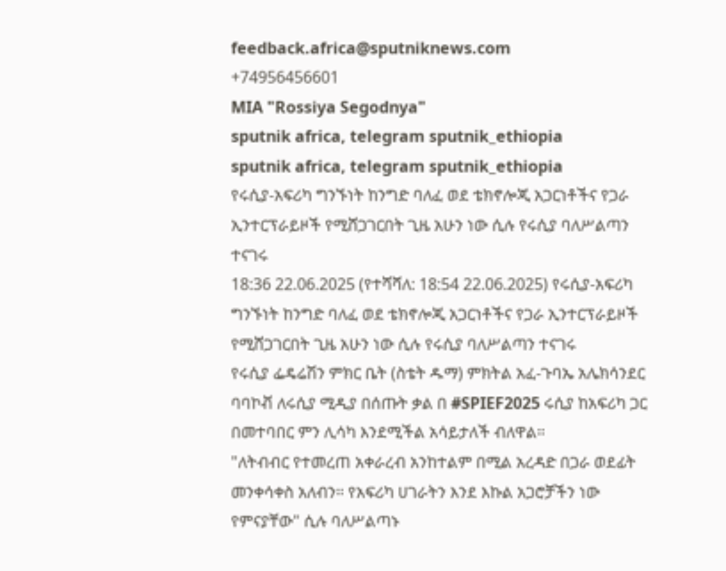feedback.africa@sputniknews.com
+74956456601
MIA "Rossiya Segodnya"
sputnik africa, telegram sputnik_ethiopia
sputnik africa, telegram sputnik_ethiopia
የሩሲያ-አፍሪካ ግንኙነት ከንግድ ባለፈ ወደ ቴክኖሎጂ አጋርነቶችና የጋራ ኢንተርፕራይዞች የሚሸጋገርበት ጊዜ አሁን ነው ሲሉ የሩሲያ ባለሥልጣን ተናገሩ
18:36 22.06.2025 (የተሻሻለ: 18:54 22.06.2025) የሩሲያ-አፍሪካ ግንኙነት ከንግድ ባለፈ ወደ ቴክኖሎጂ አጋርነቶችና የጋራ ኢንተርፕራይዞች የሚሸጋገርበት ጊዜ አሁን ነው ሲሉ የሩሲያ ባለሥልጣን ተናገሩ
የሩሲያ ፌዴሬሽን ምክር ቤት (ስቴት ዱማ) ምክትል አፈ-ጉባኤ አሌክሳንደር ባባኮቭ ለሩሲያ ሚዲያ በሰጡት ቃል በ #SPIEF2025 ሩሲያ ከአፍሪካ ጋር በመተባበር ምን ሊሳካ እንደሚችል አሳይታለች ብለዋል።
"ለትብብር የተመረጠ አቀራረብ አንከተልም በሚል አረዳድ በጋራ ወደፊት መንቀሳቀስ አለብን። የአፍሪካ ሀገራትን እንደ እኩል አጋሮቻችን ነው የምናያቸው" ሲሉ ባለሥልጣኑ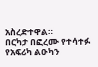አስረድተዋል።
በርካታ በፎረሙ የተሳተፉ የአፍሪካ ልዑካን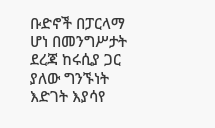ቡድኖች በፓርላማ ሆነ በመንግሥታት ደረጃ ከሩሲያ ጋር ያለው ግንኙነት እድገት እያሳየ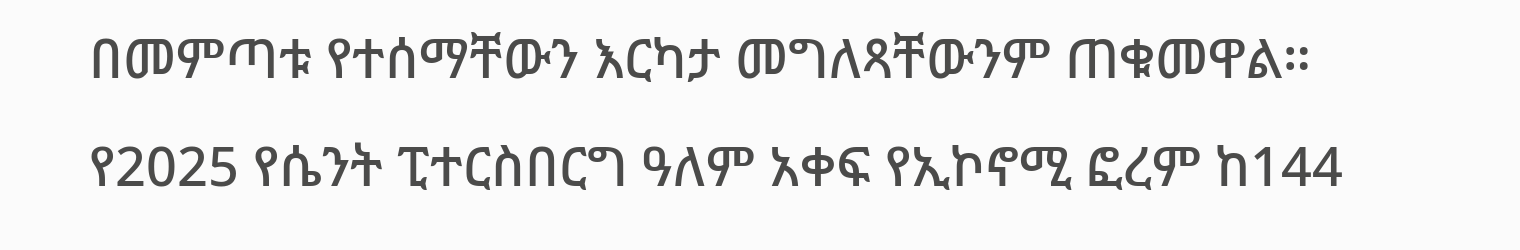በመምጣቱ የተሰማቸውን እርካታ መግለጻቸውንም ጠቁመዋል።
የ2025 የሴንት ፒተርስበርግ ዓለም አቀፍ የኢኮኖሚ ፎረም ከ144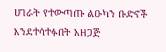ሀገራት የተውጣጡ ልዑካን ቡድኖች እንደተሳተፉበት አዘጋጅ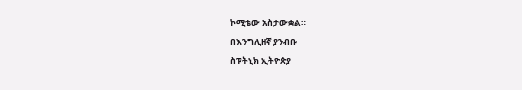ኮሚቴው አስታውቋል።
በእንግሊዘኛ ያንብቡ
ስፑትኒክ ኢትዮጵያ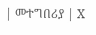| መተግበሪያ | X